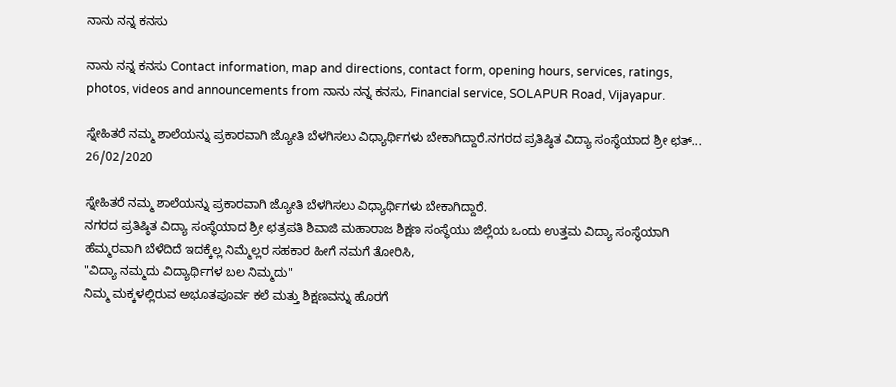ನಾನು ನನ್ನ ಕನಸು

ನಾನು ನನ್ನ ಕನಸು Contact information, map and directions, contact form, opening hours, services, ratings, photos, videos and announcements from ನಾನು ನನ್ನ ಕನಸು, Financial service, SOLAPUR Road, Vijayapur.

ಸ್ನೇಹಿತರೆ ನಮ್ಮ ಶಾಲೆಯನ್ನು ಪ್ರಕಾರವಾಗಿ ಜ್ಯೋತಿ ಬೆಳಗಿಸಲು ವಿಧ್ಯಾರ್ಥಿಗಳು ಬೇಕಾಗಿದ್ದಾರೆ.ನಗರದ ಪ್ರತಿಷ್ಠಿತ ವಿದ್ಯಾ ಸಂಸ್ಥೆಯಾದ ಶ್ರೀ ಛತ್...
26/02/2020

ಸ್ನೇಹಿತರೆ ನಮ್ಮ ಶಾಲೆಯನ್ನು ಪ್ರಕಾರವಾಗಿ ಜ್ಯೋತಿ ಬೆಳಗಿಸಲು ವಿಧ್ಯಾರ್ಥಿಗಳು ಬೇಕಾಗಿದ್ದಾರೆ.
ನಗರದ ಪ್ರತಿಷ್ಠಿತ ವಿದ್ಯಾ ಸಂಸ್ಥೆಯಾದ ಶ್ರೀ ಛತ್ರಪತಿ ಶಿವಾಜಿ ಮಹಾರಾಜ ಶಿಕ್ಷಣ ಸಂಸ್ಥೆಯು ಜಿಲ್ಲೆಯ ಒಂದು ಉತ್ತಮ ವಿದ್ಯಾ ಸಂಸ್ಥೆಯಾಗಿ ಹೆಮ್ಮರವಾಗಿ ಬೆಳೆದಿದೆ ಇದಕ್ಕೆಲ್ಲ ನಿಮ್ಮೆಲ್ಲರ ಸಹಕಾರ ಹೀಗೆ ನಮಗೆ ತೋರಿಸಿ,
"ವಿದ್ಯಾ ನಮ್ಮದು ವಿದ್ಯಾರ್ಥಿಗಳ ಬಲ ನಿಮ್ಮದು"
ನಿಮ್ಮ ಮಕ್ಕಳಲ್ಲಿರುವ ಅಭೂತಪೂರ್ವ ಕಲೆ ಮತ್ತು ಶಿಕ್ಷಣವನ್ನು ಹೊರಗೆ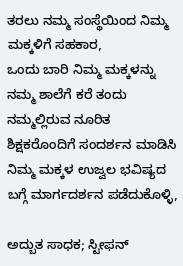ತರಲು ನಮ್ಮ ಸಂಸ್ಥೆಯಿಂದ ನಿಮ್ಮ ಮಕ್ಕಳಿಗೆ ಸಹಕಾರ,
ಒಂದು ಬಾರಿ ನಿಮ್ಮ ಮಕ್ಕಳನ್ನು ನಮ್ಮ ಶಾಲೆಗೆ ಕರೆ ತಂದು ನಮ್ಮಲ್ಲಿರುವ ನೂರಿತ ಶಿಕ್ಷಕರೊಂದಿಗೆ ಸಂದರ್ಶನ ಮಾಡಿಸಿ ನಿಮ್ಮ ಮಕ್ಕಳ ಉಜ್ವಲ ಭವಿಷ್ಯದ ಬಗ್ಗೆ ಮಾರ್ಗದರ್ಶನ ಪಡೆದುಕೊಳ್ಳಿ,

ಅದ್ಬುತ ಸಾಧಕ; ಸ್ಟೀಫನ್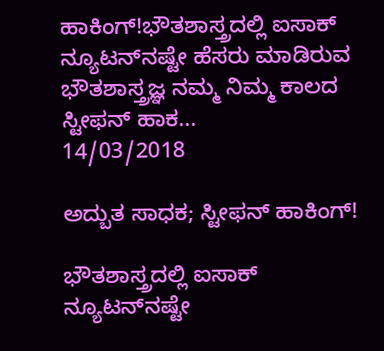ಹಾಕಿಂಗ್!ಭೌತಶಾಸ್ತ್ರದಲ್ಲಿ ಐಸಾಕ್ ನ್ಯೂಟನ್‌ನಷ್ಟೇ ಹೆಸರು ಮಾಡಿರುವ ಭೌತಶಾಸ್ತ್ರಜ್ಞ ನಮ್ಮ ನಿಮ್ಮ ಕಾಲದ ಸ್ಟೀಫನ್ ಹಾಕ...
14/03/2018

ಅದ್ಬುತ ಸಾಧಕ; ಸ್ಟೀಫನ್ ಹಾಕಿಂಗ್!

ಭೌತಶಾಸ್ತ್ರದಲ್ಲಿ ಐಸಾಕ್ ನ್ಯೂಟನ್‌ನಷ್ಟೇ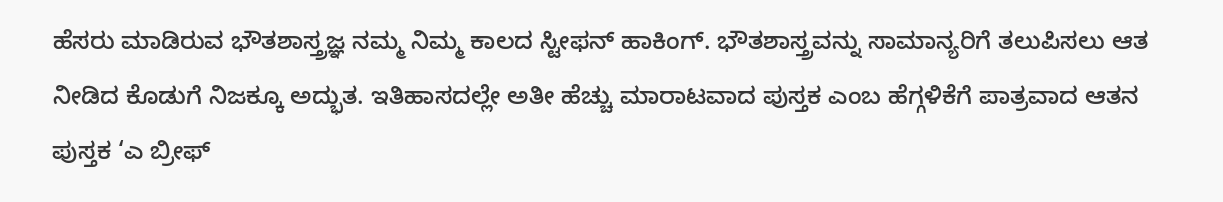ಹೆಸರು ಮಾಡಿರುವ ಭೌತಶಾಸ್ತ್ರಜ್ಞ ನಮ್ಮ ನಿಮ್ಮ ಕಾಲದ ಸ್ಟೀಫನ್ ಹಾಕಿಂಗ್. ಭೌತಶಾಸ್ತ್ರವನ್ನು ಸಾಮಾನ್ಯರಿಗೆ ತಲುಪಿಸಲು ಆತ ನೀಡಿದ ಕೊಡುಗೆ ನಿಜಕ್ಕೂ ಅದ್ಭುತ. ಇತಿಹಾಸದಲ್ಲೇ ಅತೀ ಹೆಚ್ಚು ಮಾರಾಟವಾದ ಪುಸ್ತಕ ಎಂಬ ಹೆಗ್ಗಳಿಕೆಗೆ ಪಾತ್ರವಾದ ಆತನ ಪುಸ್ತಕ ‘ಎ ಬ್ರೀಫ್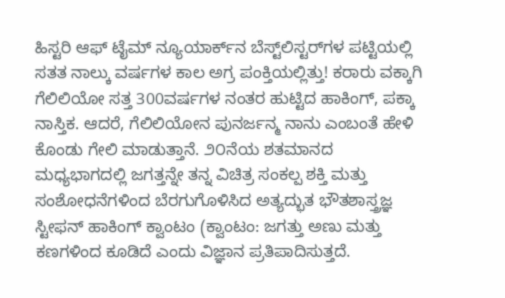ಹಿಸ್ಟರಿ ಆಫ್ ಟೈಮ್ ನ್ಯೂಯಾರ್ಕ್‌ನ ಬೆಸ್ಟ್‌ಲಿಸ್ಟರ್‌ಗಳ ಪಟ್ಟಿಯಲ್ಲಿ ಸತತ ನಾಲ್ಕು ವರ್ಷಗಳ ಕಾಲ ಅಗ್ರ ಪಂಕ್ತಿಯಲ್ಲಿತ್ತು! ಕರಾರು ವಕ್ಕಾಗಿ ಗೆಲಿಲಿಯೋ ಸತ್ತ 300ವರ್ಷಗಳ ನಂತರ ಹುಟ್ಟಿದ ಹಾಕಿಂಗ್, ಪಕ್ಕಾ ನಾಸ್ತಿಕ. ಆದರೆ, ಗೆಲಿಲಿಯೋನ ಪುನರ್ಜನ್ಮ ನಾನು ಎಂಬಂತೆ ಹೇಳಿ ಕೊಂಡು ಗೇಲಿ ಮಾಡುತ್ತಾನೆ. ೨೦ನೆಯ ಶತಮಾನದ ಮಧ್ಯಭಾಗದಲ್ಲಿ ಜಗತ್ತನ್ನೇ ತನ್ನ ವಿಚಿತ್ರ ಸಂಕಲ್ಪ ಶಕ್ತಿ ಮತ್ತು ಸಂಶೋಧನೆಗಳಿಂದ ಬೆರಗುಗೊಳಿಸಿದ ಅತ್ಯದ್ಭುತ ಭೌತಶಾಸ್ತ್ರಜ್ಞ ಸ್ಟೀಫನ್ ಹಾಕಿಂಗ್ ಕ್ವಾಂಟಂ (ಕ್ವಾಂಟಂ: ಜಗತ್ತು ಅಣು ಮತ್ತು ಕಣಗಳಿಂದ ಕೂಡಿದೆ ಎಂದು ವಿಜ್ಞಾನ ಪ್ರತಿಪಾದಿಸುತ್ತದೆ.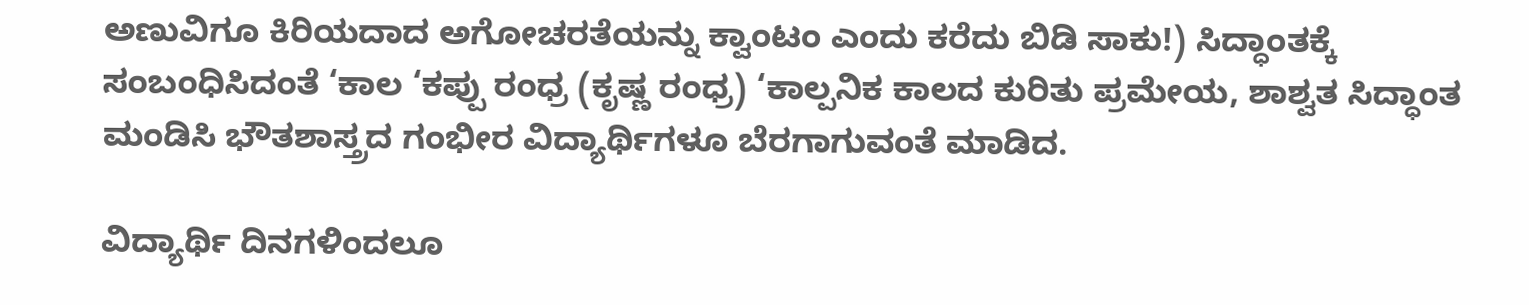ಅಣುವಿಗೂ ಕಿರಿಯದಾದ ಅಗೋಚರತೆಯನ್ನು ಕ್ವಾಂಟಂ ಎಂದು ಕರೆದು ಬಿಡಿ ಸಾಕು!) ಸಿದ್ಧಾಂತಕ್ಕೆ ಸಂಬಂಧಿಸಿದಂತೆ ‘ಕಾಲ ‘ಕಪ್ಪು ರಂಧ್ರ (ಕೃಷ್ಣ ರಂಧ್ರ) ‘ಕಾಲ್ಪನಿಕ ಕಾಲದ ಕುರಿತು ಪ್ರಮೇಯ, ಶಾಶ್ವತ ಸಿದ್ಧಾಂತ ಮಂಡಿಸಿ ಭೌತಶಾಸ್ತ್ರದ ಗಂಭೀರ ವಿದ್ಯಾರ್ಥಿಗಳೂ ಬೆರಗಾಗುವಂತೆ ಮಾಡಿದ.

ವಿದ್ಯಾರ್ಥಿ ದಿನಗಳಿಂದಲೂ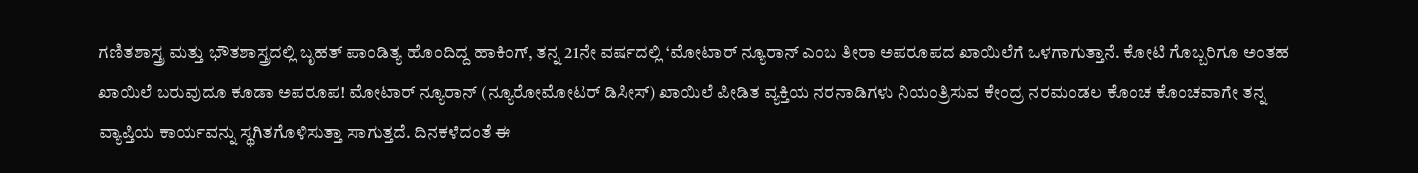ಗಣಿತಶಾಸ್ತ್ರ ಮತ್ತು ಭೌತಶಾಸ್ತ್ರದಲ್ಲಿ ಬೃಹತ್ ಪಾಂಡಿತ್ಯ ಹೊಂದಿದ್ದ ಹಾಕಿಂಗ್, ತನ್ನ 21ನೇ ವರ್ಷದಲ್ಲಿ ‘ಮೋಟಾರ್ ನ್ಯೂರಾನ್ ಎಂಬ ತೀರಾ ಅಪರೂಪದ ಖಾಯಿಲೆಗೆ ಒಳಗಾಗುತ್ತಾನೆ. ಕೋಟಿ ಗೊಬ್ಬರಿಗೂ ಅಂತಹ ಖಾಯಿಲೆ ಬರುವುದೂ ಕೂಡಾ ಅಪರೂಪ! ಮೋಟಾರ್ ನ್ಯೂರಾನ್ (ನ್ಯೂರೋಮೋಟರ್ ಡಿಸೀಸ್) ಖಾಯಿಲೆ ಪೀಡಿತ ವ್ಯಕ್ತಿಯ ನರನಾಡಿಗಳು ನಿಯಂತ್ರಿಸುವ ಕೇಂದ್ರ ನರಮಂಡಲ ಕೊಂಚ ಕೊಂಚವಾಗೇ ತನ್ನ ವ್ಯಾಪ್ತಿಯ ಕಾರ್ಯವನ್ನು ಸ್ಥಗಿತಗೊಳಿಸುತ್ತಾ ಸಾಗುತ್ತದೆ. ದಿನಕಳೆದಂತೆ ಈ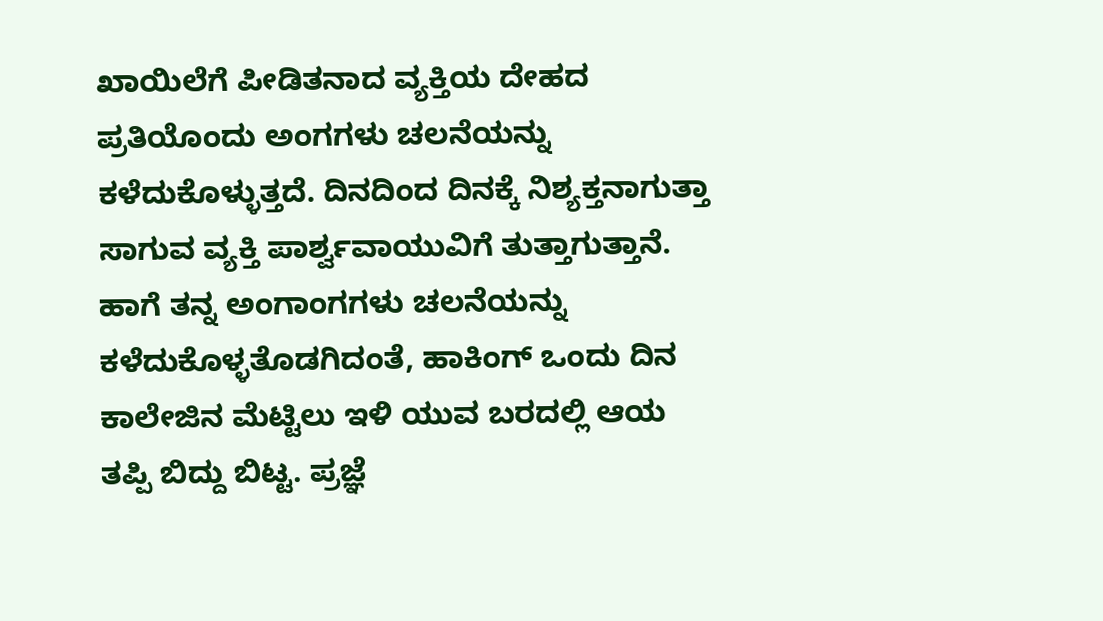ಖಾಯಿಲೆಗೆ ಪೀಡಿತನಾದ ವ್ಯಕ್ತಿಯ ದೇಹದ ಪ್ರತಿಯೊಂದು ಅಂಗಗಳು ಚಲನೆಯನ್ನು ಕಳೆದುಕೊಳ್ಳುತ್ತದೆ. ದಿನದಿಂದ ದಿನಕ್ಕೆ ನಿಶ್ಯಕ್ತನಾಗುತ್ತಾ ಸಾಗುವ ವ್ಯಕ್ತಿ ಪಾರ್ಶ್ವವಾಯುವಿಗೆ ತುತ್ತಾಗುತ್ತಾನೆ. ಹಾಗೆ ತನ್ನ ಅಂಗಾಂಗಗಳು ಚಲನೆಯನ್ನು ಕಳೆದುಕೊಳ್ಳತೊಡಗಿದಂತೆ, ಹಾಕಿಂಗ್ ಒಂದು ದಿನ ಕಾಲೇಜಿನ ಮೆಟ್ಟಿಲು ಇಳಿ ಯುವ ಬರದಲ್ಲಿ ಆಯ ತಪ್ಪಿ ಬಿದ್ದು ಬಿಟ್ಟ. ಪ್ರಜ್ಞೆ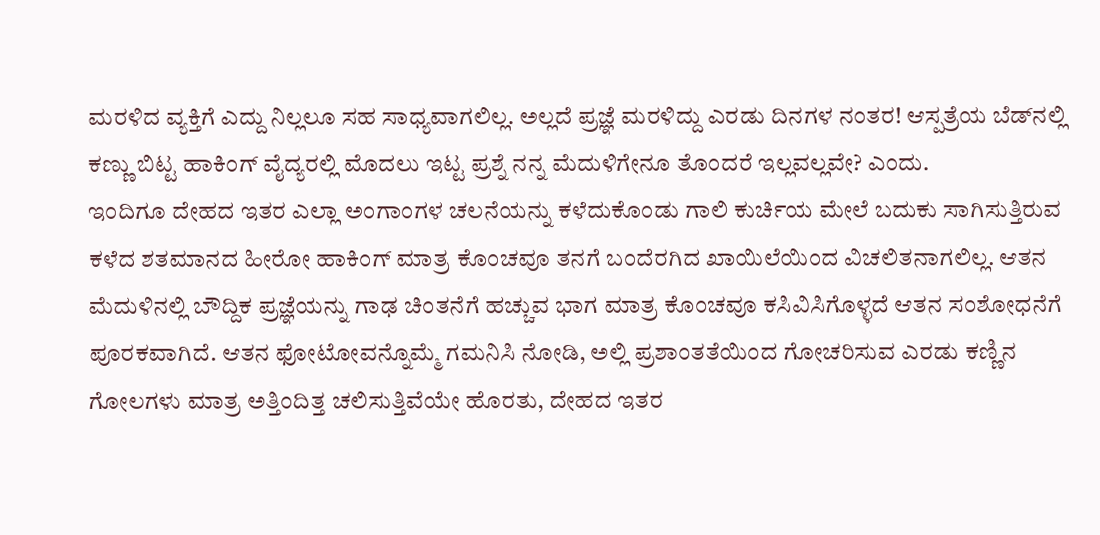ಮರಳಿದ ವ್ಯಕ್ತಿಗೆ ಎದ್ದು ನಿಲ್ಲಲೂ ಸಹ ಸಾಧ್ಯವಾಗಲಿಲ್ಲ. ಅಲ್ಲದೆ ಪ್ರಜ್ಞೆ ಮರಳಿದ್ದು ಎರಡು ದಿನಗಳ ನಂತರ! ಆಸ್ಪತ್ರೆಯ ಬೆಡ್‌ನಲ್ಲಿ ಕಣ್ಣು ಬಿಟ್ಟ ಹಾಕಿಂಗ್ ವೈದ್ಯರಲ್ಲಿ ಮೊದಲು ಇಟ್ಟ ಪ್ರಶ್ನೆ ನನ್ನ ಮೆದುಳಿಗೇನೂ ತೊಂದರೆ ಇಲ್ಲವಲ್ಲವೇ? ಎಂದು.
ಇಂದಿಗೂ ದೇಹದ ಇತರ ಎಲ್ಲಾ ಅಂಗಾಂಗಳ ಚಲನೆಯನ್ನು ಕಳೆದುಕೊಂಡು ಗಾಲಿ ಕುರ್ಚಿಯ ಮೇಲೆ ಬದುಕು ಸಾಗಿಸುತ್ತಿರುವ ಕಳೆದ ಶತಮಾನದ ಹೀರೋ ಹಾಕಿಂಗ್ ಮಾತ್ರ ಕೊಂಚವೂ ತನಗೆ ಬಂದೆರಗಿದ ಖಾಯಿಲೆಯಿಂದ ವಿಚಲಿತನಾಗಲಿಲ್ಲ. ಆತನ ಮೆದುಳಿನಲ್ಲಿ ಬೌದ್ದಿಕ ಪ್ರಜ್ಞೆಯನ್ನು ಗಾಢ ಚಿಂತನೆಗೆ ಹಚ್ಚುವ ಭಾಗ ಮಾತ್ರ ಕೊಂಚವೂ ಕಸಿವಿಸಿಗೊಳ್ಳದೆ ಆತನ ಸಂಶೋಧನೆಗೆ ಪೂರಕವಾಗಿದೆ. ಆತನ ಫೋಟೋವನ್ನೊಮ್ಮೆ ಗಮನಿಸಿ ನೋಡಿ, ಅಲ್ಲಿ ಪ್ರಶಾಂತತೆಯಿಂದ ಗೋಚರಿಸುವ ಎರಡು ಕಣ್ಣಿನ ಗೋಲಗಳು ಮಾತ್ರ ಅತ್ತಿಂದಿತ್ತ ಚಲಿಸುತ್ತಿವೆಯೇ ಹೊರತು, ದೇಹದ ಇತರ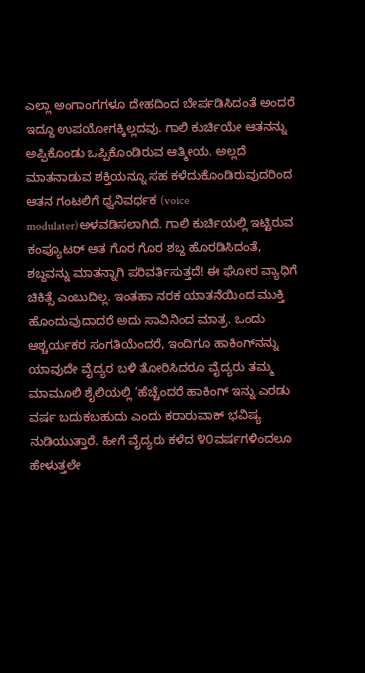ಎಲ್ಲಾ ಅಂಗಾಂಗಗಳೂ ದೇಹದಿಂದ ಬೇರ್ಪಡಿಸಿದಂತೆ ಅಂದರೆ ಇದ್ದೂ ಉಪಯೋಗಕ್ಕಿಲ್ಲದವು. ಗಾಲಿ ಕುರ್ಚಿಯೇ ಆತನನ್ನು ಅಪ್ಪಿಕೊಂಡು ಒಪ್ಪಿಕೊಂಡಿರುವ ಆತ್ಮೀಯ. ಅಲ್ಲದೆ ಮಾತನಾಡುವ ಶಕ್ತಿಯನ್ನೂ ಸಹ ಕಳೆದುಕೊಂಡಿರುವುದರಿಂದ ಆತನ ಗಂಟಲಿಗೆ ಧ್ವನಿವರ್ಧಕ (voice modulater)ಅಳವಡಿಸಲಾಗಿದೆ. ಗಾಲಿ ಕುರ್ಚಿಯಲ್ಲಿ ಇಟ್ಟಿರುವ ಕಂಪ್ಯೂಟರ್ ಆತ ಗೊರ ಗೊರ ಶಬ್ದ ಹೊರಡಿಸಿದಂತೆ, ಶಬ್ದವನ್ನು ಮಾತನ್ನಾಗಿ ಪರಿವರ್ತಿಸುತ್ತದೆ! ಈ ಘೋರ ವ್ಯಾಧಿಗೆ ಚಿಕಿತ್ಸೆ ಎಂಬುದಿಲ್ಲ. ಇಂತಹಾ ನರಕ ಯಾತನೆಯಿಂದ ಮುಕ್ತಿ ಹೊಂದುವುದಾದರೆ ಅದು ಸಾವಿನಿಂದ ಮಾತ್ರ. ಒಂದು ಆಶ್ಚರ್ಯಕರ ಸಂಗತಿಯೆಂದರೆ, ಇಂದಿಗೂ ಹಾಕಿಂಗ್‌ನನ್ನು ಯಾವುದೇ ವೈದ್ಯರ ಬಳಿ ತೋರಿಸಿದರೂ ವೈದ್ಯರು ತಮ್ಮ ಮಾಮೂಲಿ ಶೈಲಿಯಲ್ಲಿ ‘ಹೆಚ್ಚೆಂದರೆ ಹಾಕಿಂಗ್ ಇನ್ನು ಎರಡು ವರ್ಷ ಬದುಕಬಹುದು ಎಂದು ಕರಾರುವಾಕ್ ಭವಿಷ್ಯ ನುಡಿಯುತ್ತಾರೆ. ಹೀಗೆ ವೈದ್ಯರು ಕಳೆದ ೪೦ವರ್ಷಗಳಿಂದಲೂ ಹೇಳುತ್ತಲೇ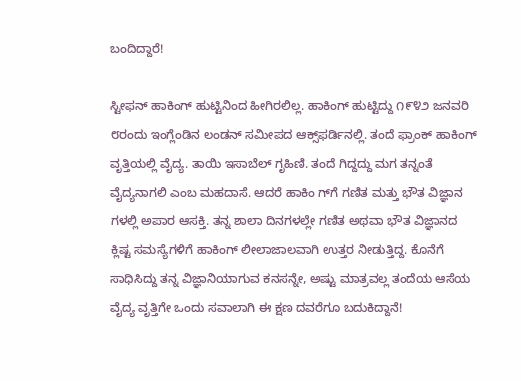ಬಂದಿದ್ದಾರೆ!

ಸ್ಟೀಫನ್ ಹಾಕಿಂಗ್ ಹುಟ್ಟಿನಿಂದ ಹೀಗಿರಲಿಲ್ಲ. ಹಾಕಿಂಗ್ ಹುಟ್ಟಿದ್ದು ೧೯೪೨ ಜನವರಿ ೮ರಂದು ಇಂಗ್ಲೆಂಡಿನ ಲಂಡನ್ ಸಮೀಪದ ಆಕ್ಸ್‌ಫರ್ಡಿನಲ್ಲಿ. ತಂದೆ ಫ್ರಾಂಕ್ ಹಾಕಿಂಗ್ ವೃತ್ತಿಯಲ್ಲಿ ವೈದ್ಯ. ತಾಯಿ ಇಸಾಬೆಲ್ ಗೃಹಿಣಿ. ತಂದೆ ಗಿದ್ದದ್ದು ಮಗ ತನ್ನಂತೆ ವೈದ್ಯನಾಗಲಿ ಎಂಬ ಮಹದಾಸೆ. ಆದರೆ ಹಾಕಿಂ ಗ್‌ಗೆ ಗಣಿತ ಮತ್ತು ಭೌತ ವಿಜ್ಞಾನ ಗಳಲ್ಲಿ ಅಪಾರ ಆಸಕ್ತಿ. ತನ್ನ ಶಾಲಾ ದಿನಗಳಲ್ಲೇ ಗಣಿತ ಅಥವಾ ಭೌತ ವಿಜ್ಞಾನದ ಕ್ಲಿಷ್ಟ ಸಮಸ್ಯೆಗಳಿಗೆ ಹಾಕಿಂಗ್ ಲೀಲಾಜಾಲವಾಗಿ ಉತ್ತರ ನೀಡುತ್ತಿದ್ದ. ಕೊನೆಗೆ ಸಾಧಿಸಿದ್ದು ತನ್ನ ವಿಜ್ಞಾನಿಯಾಗುವ ಕನಸನ್ನೇ, ಅಷ್ಟು ಮಾತ್ರವಲ್ಲ ತಂದೆಯ ಆಸೆಯ ವೈದ್ಯ ವೃತ್ತಿಗೇ ಒಂದು ಸವಾಲಾಗಿ ಈ ಕ್ಷಣ ದವರೆಗೂ ಬದುಕಿದ್ದಾನೆ!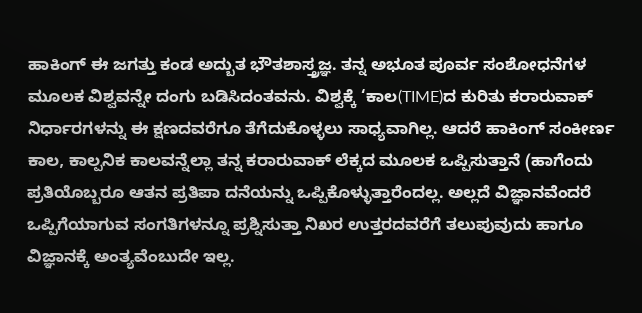ಹಾಕಿಂಗ್ ಈ ಜಗತ್ತು ಕಂಡ ಅದ್ಬುತ ಭೌತಶಾಸ್ತ್ರಜ್ಞ. ತನ್ನ ಅಭೂತ ಪೂರ್ವ ಸಂಶೋಧನೆಗಳ ಮೂಲಕ ವಿಶ್ವವನ್ನೇ ದಂಗು ಬಡಿಸಿದಂತವನು. ವಿಶ್ವಕ್ಕೆ ‘ಕಾಲ(TIME)ದ ಕುರಿತು ಕರಾರುವಾಕ್ ನಿರ್ಧಾರಗಳನ್ನು ಈ ಕ್ಷಣದವರೆಗೂ ತೆಗೆದುಕೊಳ್ಳಲು ಸಾಧ್ಯವಾಗಿಲ್ಲ. ಆದರೆ ಹಾಕಿಂಗ್ ಸಂಕೀರ್ಣ ಕಾಲ, ಕಾಲ್ಪನಿಕ ಕಾಲವನ್ನೆಲ್ಲಾ ತನ್ನ ಕರಾರುವಾಕ್ ಲೆಕ್ಕದ ಮೂಲಕ ಒಪ್ಪಿಸುತ್ತಾನೆ (ಹಾಗೆಂದು ಪ್ರತಿಯೊಬ್ಬರೂ ಆತನ ಪ್ರತಿಪಾ ದನೆಯನ್ನು ಒಪ್ಪಿಕೊಳ್ಳುತ್ತಾರೆಂದಲ್ಲ. ಅಲ್ಲದೆ ವಿಜ್ಞಾನವೆಂದರೆ ಒಪ್ಪಿಗೆಯಾಗುವ ಸಂಗತಿಗಳನ್ನೂ ಪ್ರಶ್ನಿಸುತ್ತಾ ನಿಖರ ಉತ್ತರದವರೆಗೆ ತಲುಪುವುದು ಹಾಗೂ ವಿಜ್ಞಾನಕ್ಕೆ ಅಂತ್ಯವೆಂಬುದೇ ಇಲ್ಲ.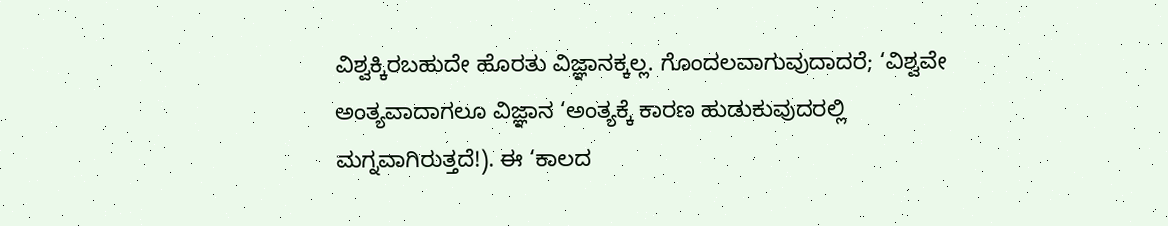ವಿಶ್ವಕ್ಕಿರಬಹುದೇ ಹೊರತು ವಿಜ್ಞಾನಕ್ಕಲ್ಲ. ಗೊಂದಲವಾಗುವುದಾದರೆ; ‘ವಿಶ್ವವೇ ಅಂತ್ಯವಾದಾಗಲೂ ವಿಜ್ಞಾನ ‘ಅಂತ್ಯಕ್ಕೆ ಕಾರಣ ಹುಡುಕುವುದರಲ್ಲಿ ಮಗ್ನವಾಗಿರುತ್ತದೆ!). ಈ ‘ಕಾಲದ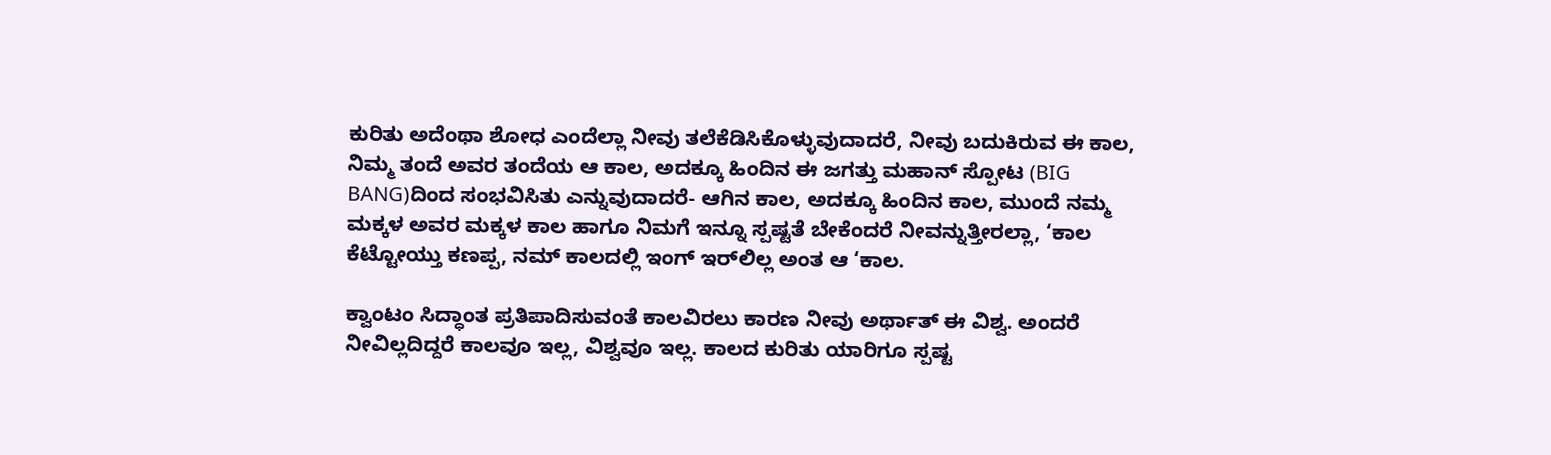ಕುರಿತು ಅದೆಂಥಾ ಶೋಧ ಎಂದೆಲ್ಲಾ ನೀವು ತಲೆಕೆಡಿಸಿಕೊಳ್ಳುವುದಾದರೆ, ನೀವು ಬದುಕಿರುವ ಈ ಕಾಲ, ನಿಮ್ಮ ತಂದೆ ಅವರ ತಂದೆಯ ಆ ಕಾಲ, ಅದಕ್ಕೂ ಹಿಂದಿನ ಈ ಜಗತ್ತು ಮಹಾನ್ ಸ್ಪೋಟ (BIG BANG)ದಿಂದ ಸಂಭವಿಸಿತು ಎನ್ನುವುದಾದರೆ- ಆಗಿನ ಕಾಲ, ಅದಕ್ಕೂ ಹಿಂದಿನ ಕಾಲ, ಮುಂದೆ ನಮ್ಮ ಮಕ್ಕಳ ಅವರ ಮಕ್ಕಳ ಕಾಲ ಹಾಗೂ ನಿಮಗೆ ಇನ್ನೂ ಸ್ಪಷ್ಟತೆ ಬೇಕೆಂದರೆ ನೀವನ್ನುತ್ತೀರಲ್ಲಾ, ‘ಕಾಲ ಕೆಟ್ಟೋಯ್ತು ಕಣಪ್ಪ, ನಮ್ ಕಾಲದಲ್ಲಿ ಇಂಗ್ ಇರ್‌ಲಿಲ್ಲ ಅಂತ ಆ ‘ಕಾಲ.

ಕ್ವಾಂಟಂ ಸಿದ್ಧಾಂತ ಪ್ರತಿಪಾದಿಸುವಂತೆ ಕಾಲವಿರಲು ಕಾರಣ ನೀವು ಅರ್ಥಾತ್ ಈ ವಿಶ್ವ. ಅಂದರೆ ನೀವಿಲ್ಲದಿದ್ದರೆ ಕಾಲವೂ ಇಲ್ಲ, ವಿಶ್ವವೂ ಇಲ್ಲ. ಕಾಲದ ಕುರಿತು ಯಾರಿಗೂ ಸ್ಪಷ್ಟ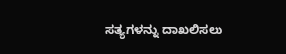ಸತ್ಯಗಳನ್ನು ದಾಖಲಿಸಲು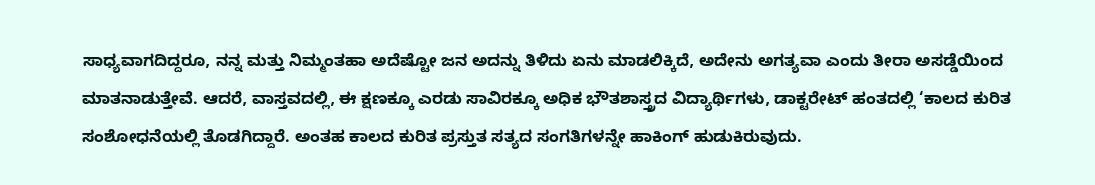ಸಾಧ್ಯವಾಗದಿದ್ದರೂ, ನನ್ನ ಮತ್ತು ನಿಮ್ಮಂತಹಾ ಅದೆಷ್ಟೋ ಜನ ಅದನ್ನು ತಿಳಿದು ಏನು ಮಾಡಲಿಕ್ಕಿದೆ, ಅದೇನು ಅಗತ್ಯವಾ ಎಂದು ತೀರಾ ಅಸಡ್ಡೆಯಿಂದ ಮಾತನಾಡುತ್ತೇವೆ. ಆದರೆ, ವಾಸ್ತವದಲ್ಲಿ, ಈ ಕ್ಷಣಕ್ಕೂ ಎರಡು ಸಾವಿರಕ್ಕೂ ಅಧಿಕ ಭೌತಶಾಸ್ತ್ರದ ವಿದ್ಯಾರ್ಥಿಗಳು, ಡಾಕ್ಟರೇಟ್ ಹಂತದಲ್ಲಿ ‘ಕಾಲದ ಕುರಿತ ಸಂಶೋಧನೆಯಲ್ಲಿ ತೊಡಗಿದ್ದಾರೆ. ಅಂತಹ ಕಾಲದ ಕುರಿತ ಪ್ರಸ್ತುತ ಸತ್ಯದ ಸಂಗತಿಗಳನ್ನೇ ಹಾಕಿಂಗ್ ಹುಡುಕಿರುವುದು.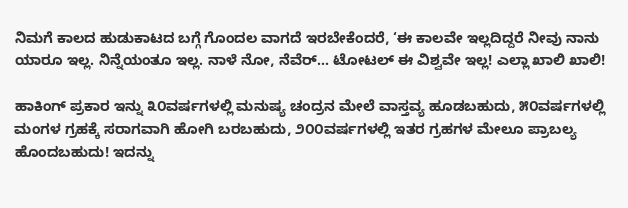ನಿಮಗೆ ಕಾಲದ ಹುಡುಕಾಟದ ಬಗ್ಗೆ ಗೊಂದಲ ವಾಗದೆ ಇರಬೇಕೆಂದರೆ, ‘ಈ ಕಾಲವೇ ಇಲ್ಲದಿದ್ದರೆ ನೀವು ನಾನು ಯಾರೂ ಇಲ್ಲ. ನಿನ್ನೆಯಂತೂ ಇಲ್ಲ. ನಾಳೆ ನೋ, ನೆವೆರ್... ಟೋಟಲ್ ಈ ವಿಶ್ವವೇ ಇಲ್ಲ! ಎಲ್ಲಾ ಖಾಲಿ ಖಾಲಿ!

ಹಾಕಿಂಗ್ ಪ್ರಕಾರ ಇನ್ನು ೩೦ವರ್ಷಗಳಲ್ಲಿ ಮನುಷ್ಯ ಚಂದ್ರನ ಮೇಲೆ ವಾಸ್ತವ್ಯ ಹೂಡಬಹುದು, ೫೦ವರ್ಷಗಳಲ್ಲಿ ಮಂಗಳ ಗ್ರಹಕ್ಕೆ ಸರಾಗವಾಗಿ ಹೋಗಿ ಬರಬಹುದು, ೨೦೦ವರ್ಷಗಳಲ್ಲಿ ಇತರ ಗ್ರಹಗಳ ಮೇಲೂ ಪ್ರಾಬಲ್ಯ ಹೊಂದಬಹುದು! ಇದನ್ನು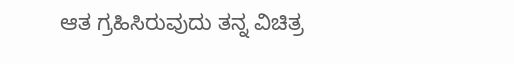ಆತ ಗ್ರಹಿಸಿರುವುದು ತನ್ನ ವಿಚಿತ್ರ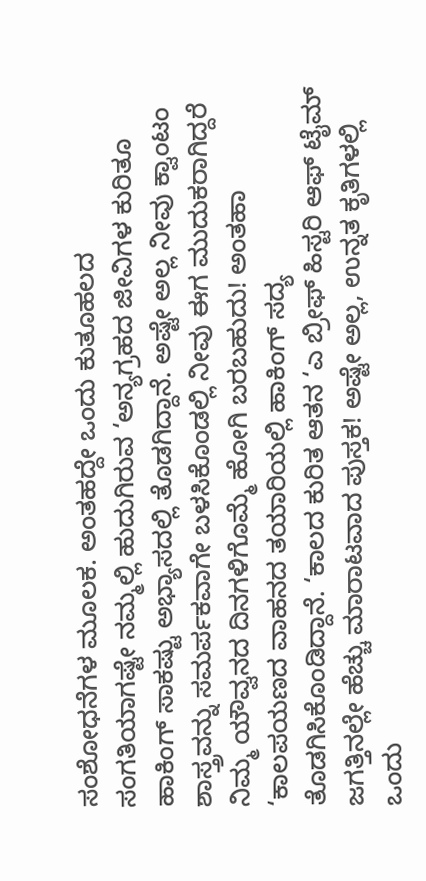ಸಂಶೋಧನೆಗಳ ಮೂಲಕ. ಅಂತಹದ್ದೇ ಒಂದು ಕುತೂಹಲದ ಸಂಗತಿಯಾಗಷ್ಟೇ ನಮ್ಮಲ್ಲಿ ಹುದುಗಿರುವ ‘ಅನ್ಯಗ್ರಹದ ಜೀವಿಗಳ ಕುರಿತೂ ಹಾಕಿಂಗ್ ಸಾಕಷ್ಟು ಅಭ್ಯಾಸದಲ್ಲಿ ತೊಡಗಿದ್ದಾನೆ. ಅಷ್ಟೇ ಅಲ್ಲ ನೀವು ಕ್ವಾಂಟಂ ಶಾಸ್ತ್ರವನ್ನು ಸಮರ್ಪಕವಾಗೇ ಬಳಸಿಕೊಂಡಲ್ಲಿ ನೀವು ಈಗ ಮುದುಕರಾಗಿದ್ದರೆ ನಿಮ್ಮ ಯೌವ್ವನದ ದಿನಗಳಿಗೊಮ್ಮೆ ಹೋಗಿ ಬರಬಹುದು! ಅಂತಹಾ ‘ಕಾಲಪಯಣದ ವಾಹನದ ತಯಾರಿಯಲ್ಲಿ ಹಾಕಿಂಗ್ ಸದ್ಯ ತೊಡಗಿಸಿಕೊಂಡಿದ್ದಾನೆ. ‘ಕಾಲದ ಕುರಿತ ಆತನ ‘ಎ ಬ್ರೀಫ್ ಹಿಸ್ಟರಿ ಆಫ್ ಟೈಮ್ ಜಗತ್ತಿನಲ್ಲೇ ಹೆಚ್ಚು ಮಾರಾಟವಾದ ಪುಸ್ತಕ! ಅಷ್ಟೇ ಅಲ್ಲ, ಉನ್ನತ ಕೃತಿಗಳಲ್ಲಿ ಒಂದು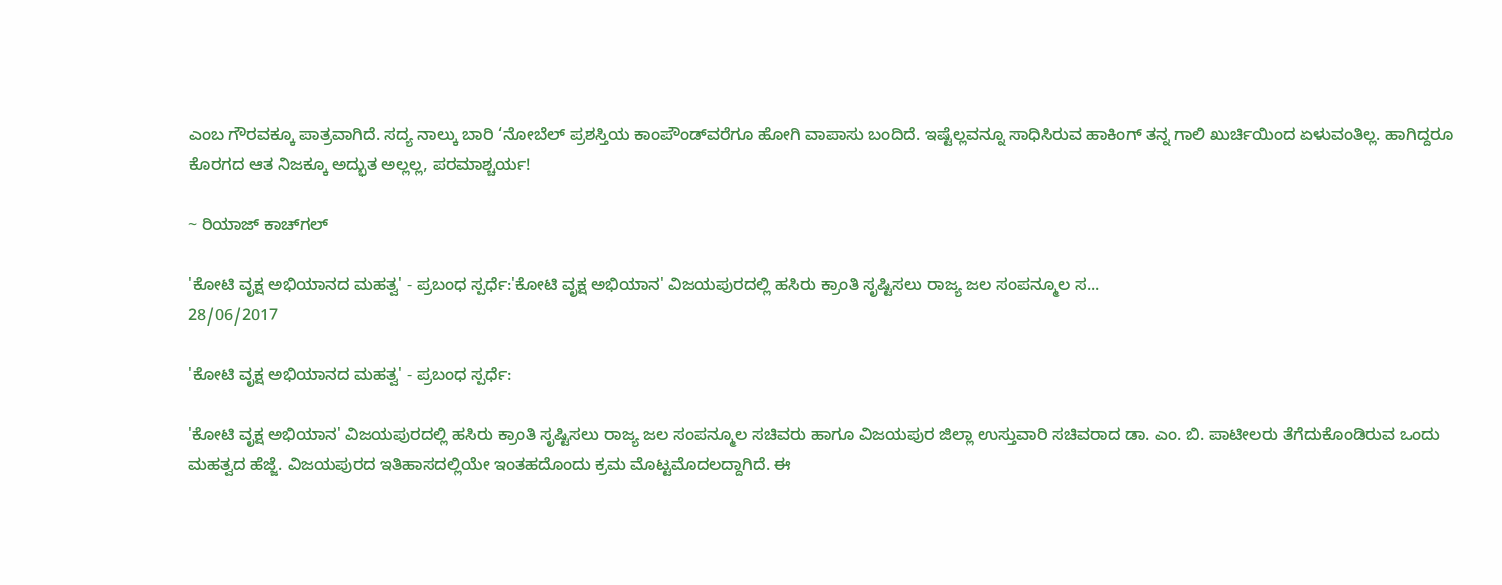ಎಂಬ ಗೌರವಕ್ಕೂ ಪಾತ್ರವಾಗಿದೆ. ಸದ್ಯ ನಾಲ್ಕು ಬಾರಿ ‘ನೋಬೆಲ್ ಪ್ರಶಸ್ತಿಯ ಕಾಂಪೌಂಡ್‌ವರೆಗೂ ಹೋಗಿ ವಾಪಾಸು ಬಂದಿದೆ. ಇಷ್ಟೆಲ್ಲವನ್ನೂ ಸಾಧಿಸಿರುವ ಹಾಕಿಂಗ್ ತನ್ನ ಗಾಲಿ ಖುರ್ಚಿಯಿಂದ ಏಳುವಂತಿಲ್ಲ. ಹಾಗಿದ್ದರೂ ಕೊರಗದ ಆತ ನಿಜಕ್ಕೂ ಅದ್ಭುತ ಅಲ್ಲಲ್ಲ, ಪರಮಾಶ್ಚರ್ಯ!

~ ರಿಯಾಜ್ ಕಾಚ್‌ಗಲ್

'ಕೋಟಿ ವೃಕ್ಷ ಅಭಿಯಾನದ ಮಹತ್ವ' - ಪ್ರಬಂಧ ಸ್ಪರ್ಧೆ:'ಕೋಟಿ ವೃಕ್ಷ ಅಭಿಯಾನ' ವಿಜಯಪುರದಲ್ಲಿ ಹಸಿರು ಕ್ರಾಂತಿ ಸೃಷ್ಟಿಸಲು ರಾಜ್ಯ ಜಲ ಸಂಪನ್ಮೂಲ ಸ...
28/06/2017

'ಕೋಟಿ ವೃಕ್ಷ ಅಭಿಯಾನದ ಮಹತ್ವ' - ಪ್ರಬಂಧ ಸ್ಪರ್ಧೆ:

'ಕೋಟಿ ವೃಕ್ಷ ಅಭಿಯಾನ' ವಿಜಯಪುರದಲ್ಲಿ ಹಸಿರು ಕ್ರಾಂತಿ ಸೃಷ್ಟಿಸಲು ರಾಜ್ಯ ಜಲ ಸಂಪನ್ಮೂಲ ಸಚಿವರು ಹಾಗೂ ವಿಜಯಪುರ ಜಿಲ್ಲಾ ಉಸ್ತುವಾರಿ ಸಚಿವರಾದ ಡಾ. ಎಂ. ಬಿ. ಪಾಟೀಲರು ತೆಗೆದುಕೊಂಡಿರುವ ಒಂದು ಮಹತ್ವದ ಹೆಜ್ಜೆ. ವಿಜಯಪುರದ ಇತಿಹಾಸದಲ್ಲಿಯೇ ಇಂತಹದೊಂದು ಕ್ರಮ ಮೊಟ್ಟಮೊದಲದ್ದಾಗಿದೆ. ಈ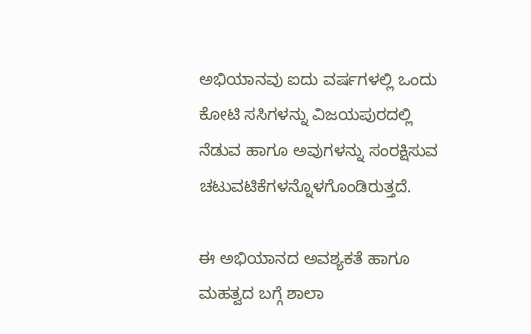ಅಭಿಯಾನವು ಐದು ವರ್ಷಗಳಲ್ಲಿ ಒಂದು ಕೋಟಿ ಸಸಿಗಳನ್ನು ವಿಜಯಪುರದಲ್ಲಿ ನೆಡುವ ಹಾಗೂ ಅವುಗಳನ್ನು ಸಂರಕ್ಷಿಸುವ ಚಟುವಟಿಕೆಗಳನ್ನೊಳಗೊಂಡಿರುತ್ತದೆ.

ಈ ಅಭಿಯಾನದ ಅವಶ್ಯಕತೆ ಹಾಗೂ ಮಹತ್ವದ ಬಗ್ಗೆ ಶಾಲಾ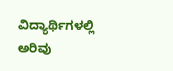ವಿದ್ಯಾರ್ಥಿಗಳಲ್ಲಿ ಅರಿವು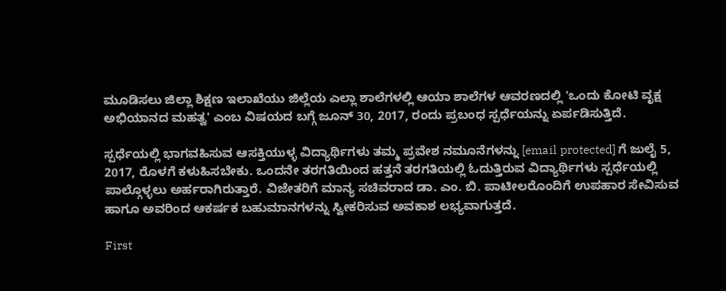ಮೂಡಿಸಲು ಜಿಲ್ಲಾ ಶಿಕ್ಷಣ ಇಲಾಖೆಯು ಜಿಲ್ಲೆಯ ಎಲ್ಲಾ ಶಾಲೆಗಳಲ್ಲಿ ಆಯಾ ಶಾಲೆಗಳ ಆವರಣದಲ್ಲಿ 'ಒಂದು ಕೋಟಿ ವೃಕ್ಷ ಅಭಿಯಾನದ ಮಹತ್ವ' ಎಂಬ ವಿಷಯದ ಬಗ್ಗೆ ಜೂನ್ 30, 2017, ರಂದು ಪ್ರಬಂಧ ಸ್ಪರ್ಧೆಯನ್ನು ಏರ್ಪಡಿಸುತ್ತಿದೆ.

ಸ್ಪರ್ಧೆಯಲ್ಲಿ ಭಾಗವಹಿಸುವ ಆಸಕ್ತಿಯುಳ್ಳ ವಿದ್ಯಾರ್ಥಿಗಳು ತಮ್ಮ ಪ್ರವೇಶ ನಮೂನೆಗಳನ್ನು [email protected] ಗೆ ಜುಲೈ 5, 2017, ರೊಳಗೆ ಕಳುಹಿಸಬೇಕು. ಒಂದನೇ ತರಗತಿಯಿಂದ ಹತ್ತನೆ ತರಗತಿಯಲ್ಲಿ ಓದುತ್ತಿರುವ ವಿದ್ಯಾರ್ಥಿಗಳು ಸ್ಪರ್ಧೆಯಲ್ಲಿ ಪಾಲ್ಗೊಳ್ಳಲು ಅರ್ಹರಾಗಿರುತ್ತಾರೆ. ವಿಜೇತರಿಗೆ ಮಾನ್ಯ ಸಚಿವರಾದ ಡಾ. ಎಂ. ಬಿ. ಪಾಟೀಲರೊಂದಿಗೆ ಉಪಹಾರ ಸೇವಿಸುವ ಹಾಗೂ ಅವರಿಂದ ಆಕರ್ಷಕ ಬಹುಮಾನಗಳನ್ನು ಸ್ವೀಕರಿಸುವ ಅವಕಾಶ ಲಭ್ಯವಾಗುತ್ತದೆ.

First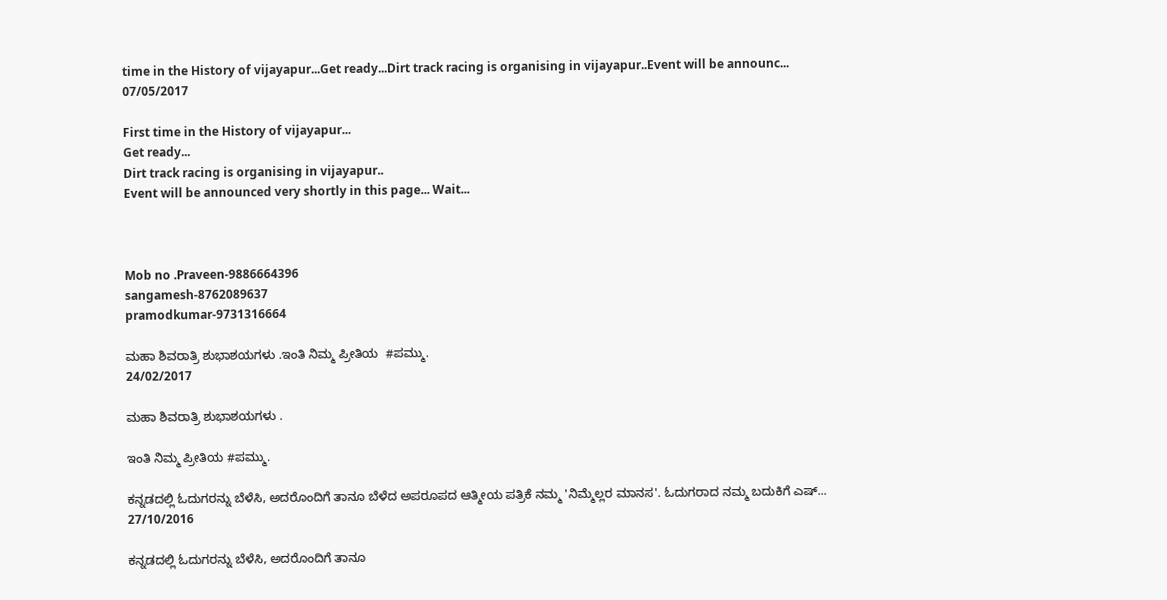time in the History of vijayapur...Get ready...Dirt track racing is organising in vijayapur..Event will be announc...
07/05/2017

First time in the History of vijayapur...
Get ready...
Dirt track racing is organising in vijayapur..
Event will be announced very shortly in this page... Wait...



Mob no .Praveen-9886664396
sangamesh-8762089637
pramodkumar-9731316664

ಮಹಾ ಶಿವರಾತ್ರಿ ಶುಭಾಶಯಗಳು .ಇಂತಿ ನಿಮ್ಮ ಪ್ರೀತಿಯ  #ಪಮ್ಮು.
24/02/2017

ಮಹಾ ಶಿವರಾತ್ರಿ ಶುಭಾಶಯಗಳು .

ಇಂತಿ ನಿಮ್ಮ ಪ್ರೀತಿಯ #ಪಮ್ಮು.

ಕನ್ನಡದಲ್ಲಿ ಓದುಗರನ್ನು ಬೆಳೆಸಿ, ಅದರೊಂದಿಗೆ ತಾನೂ ಬೆಳೆದ ಅಪರೂಪದ ಆತ್ಮೀಯ ಪತ್ರಿಕೆ ನಮ್ಮ 'ನಿಮ್ಮೆಲ್ಲರ ಮಾನಸ'. ಓದುಗರಾದ ನಮ್ಮ ಬದುಕಿಗೆ ಎಷ್...
27/10/2016

ಕನ್ನಡದಲ್ಲಿ ಓದುಗರನ್ನು ಬೆಳೆಸಿ, ಅದರೊಂದಿಗೆ ತಾನೂ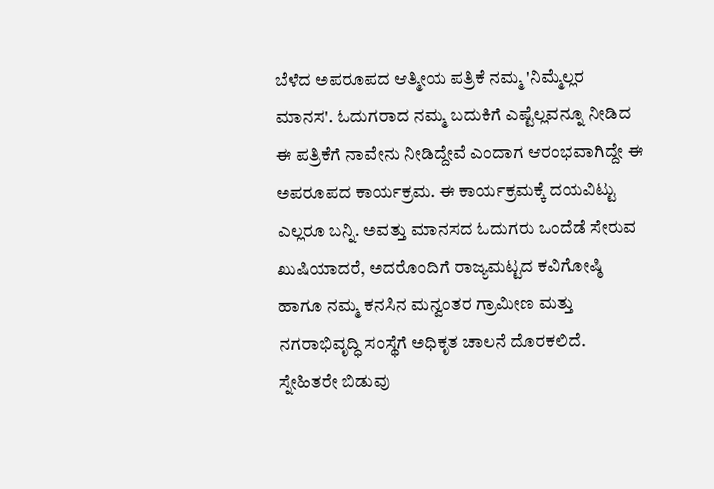ಬೆಳೆದ ಅಪರೂಪದ ಆತ್ಮೀಯ ಪತ್ರಿಕೆ ನಮ್ಮ 'ನಿಮ್ಮೆಲ್ಲರ ಮಾನಸ'. ಓದುಗರಾದ ನಮ್ಮ ಬದುಕಿಗೆ ಎಷ್ಟೆಲ್ಲವನ್ನೂ ನೀಡಿದ ಈ ಪತ್ರಿಕೆಗೆ ನಾವೇನು ನೀಡಿದ್ದೇವೆ ಎಂದಾಗ ಆರಂಭವಾಗಿದ್ದೇ ಈ ಅಪರೂಪದ ಕಾರ್ಯಕ್ರಮ. ಈ ಕಾರ್ಯಕ್ರಮಕ್ಕೆ ದಯವಿಟ್ಟು ಎಲ್ಲರೂ ಬನ್ನಿ. ಅವತ್ತು ಮಾನಸದ ಓದುಗರು ಒಂದೆಡೆ ಸೇರುವ ಖುಷಿಯಾದರೆ, ಅದರೊಂದಿಗೆ ರಾಜ್ಯಮಟ್ಟದ ಕವಿಗೋಷ್ಠಿ ಹಾಗೂ ನಮ್ಮ ಕನಸಿನ ಮನ್ವಂತರ ಗ್ರಾಮೀಣ ಮತ್ತು ನಗರಾಭಿವೃದ್ಧಿ ಸಂಸ್ಥೆಗೆ ಅಧಿಕೃತ ಚಾಲನೆ ದೊರಕಲಿದೆ. ಸ್ನೇಹಿತರೇ ಬಿಡುವು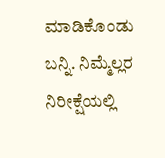ಮಾಡಿಕೊಂಡು ಬನ್ನಿ. ನಿಮ್ಮೆಲ್ಲರ ನಿರೀಕ್ಷೆಯಲ್ಲಿ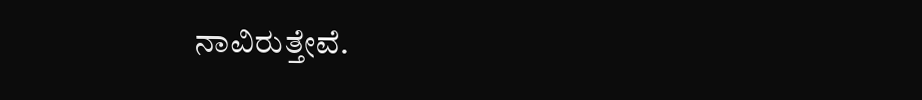ನಾವಿರುತ್ತೇವೆ.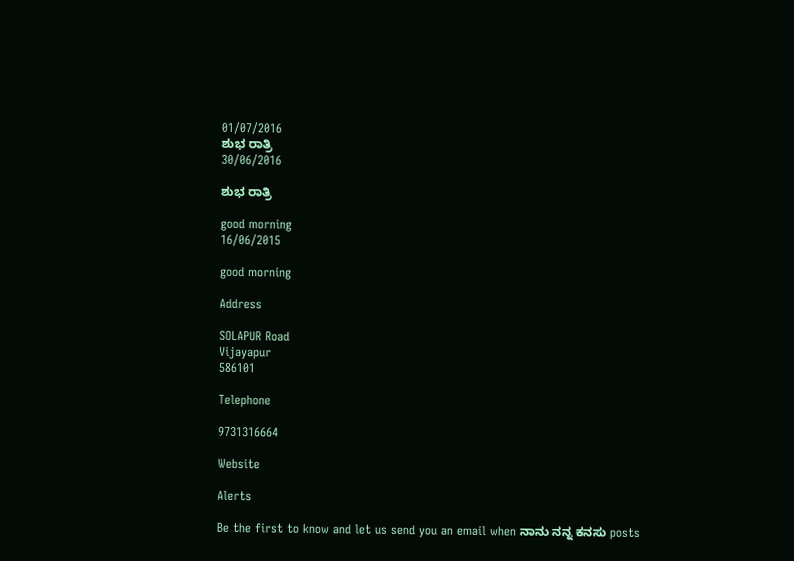01/07/2016
ಶುಭ ರಾತ್ರಿ
30/06/2016

ಶುಭ ರಾತ್ರಿ

good morning
16/06/2015

good morning

Address

SOLAPUR Road
Vijayapur
586101

Telephone

9731316664

Website

Alerts

Be the first to know and let us send you an email when ನಾನು ನನ್ನ ಕನಸು posts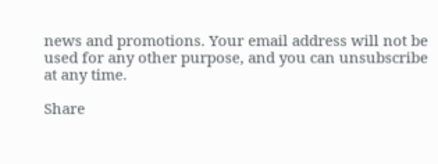news and promotions. Your email address will not be used for any other purpose, and you can unsubscribe at any time.

Share